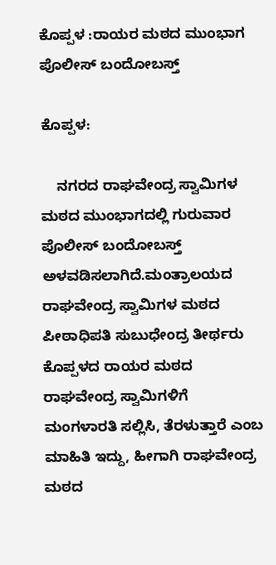ಕೊಪ್ಪಳ :ರಾಯರ ಮಠದ ಮುಂಭಾಗ ಪೊಲೀಸ್ ಬಂದೋಬಸ್ತ್

ಕೊಪ್ಪಳ:

    ನಗರದ ರಾಘವೇಂದ್ರ ಸ್ವಾಮಿಗಳ ಮಠದ ಮುಂಭಾಗದಲ್ಲಿ ಗುರುವಾರ ಪೊಲೀಸ್ ಬಂದೋಬಸ್ತ್ ಅಳವಡಿಸಲಾಗಿದೆ.ಮಂತ್ರಾಲಯದ ರಾಘವೇಂದ್ರ ಸ್ವಾಮಿಗಳ ಮಠದ ಪೀಠಾಧಿಪತಿ ಸುಬುಧೇಂದ್ರ ತೀರ್ಥರು ಕೊಪ್ಪಳದ ರಾಯರ ಮಠದ ರಾಘವೇಂದ್ರ ಸ್ವಾಮಿಗಳಿಗೆ ಮಂಗಳಾರತಿ ಸಲ್ಲಿಸಿ, ತೆರಳುತ್ತಾರೆ ಎಂಬ ಮಾಹಿತಿ ಇದ್ದು, ಹೀಗಾಗಿ ರಾಘವೇಂದ್ರ ಮಠದ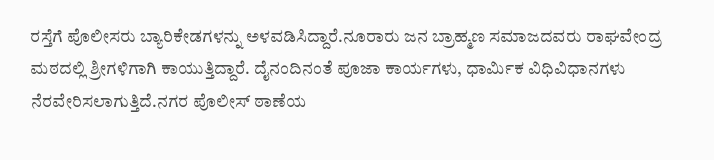ರಸ್ತೆಗೆ ಪೊಲೀಸರು ಬ್ಯಾರಿಕೇಡಗಳನ್ನು ಅಳವಡಿಸಿದ್ದಾರೆ.ನೂರಾರು ಜನ ಬ್ರಾಹ್ಮಣ ಸಮಾಜದವರು ರಾಘವೇಂದ್ರ ಮಠದಲ್ಲಿ ಶ್ರೀಗಳಿಗಾಗಿ ಕಾಯುತ್ತಿದ್ದಾರೆ. ದೈನಂದಿನಂತೆ ಪೂಜಾ ಕಾರ್ಯಗಳು, ಧಾರ್ಮಿಕ ವಿಧಿವಿಧಾನಗಳು ನೆರವೇರಿಸಲಾಗುತ್ತಿದೆ.ನಗರ ಪೊಲೀಸ್ ಠಾಣೆಯ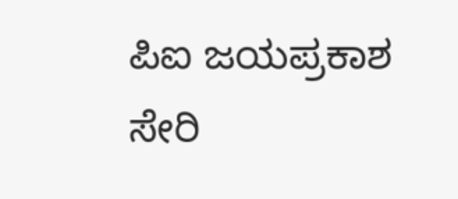ಪಿಐ ಜಯಪ್ರಕಾಶ ಸೇರಿ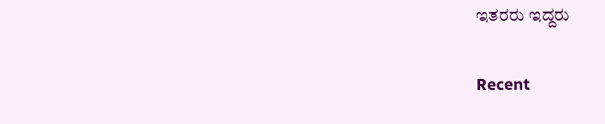ಇತರರು ಇದ್ದರು

Recent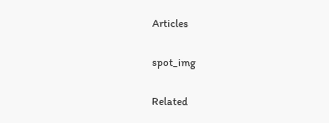Articles

spot_img

Related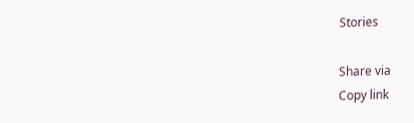Stories

Share via
Copy link